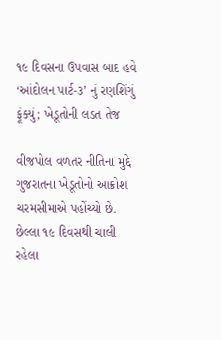૧૯ દિવસના ઉપવાસ બાદ હવે ‘આંદોલન પાર્ટ-૩’ નું રણશિંગું ફૂંક્યું; ખેડૂતોની લડત તેજ

વીજપોલ વળતર નીતિના મુદ્દે ગુજરાતના ખેડૂતોનો આક્રોશ ચરમસીમાએ પહોંચ્યો છે. છેલ્લા ૧૯ દિવસથી ચાલી રહેલા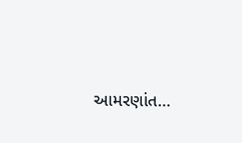આમરણાંત…